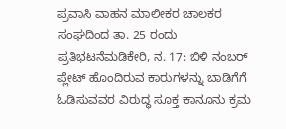ಪ್ರವಾಸಿ ವಾಹನ ಮಾಲೀಕರ ಚಾಲಕರ ಸಂಘದಿಂದ ತಾ. 25 ರಂದು ಪ್ರತಿಭಟನೆಮಡಿಕೇರಿ, ನ. 17: ಬಿಳಿ ನಂಬರ್ ಪ್ಲೇಟ್ ಹೊಂದಿರುವ ಕಾರುಗಳನ್ನು ಬಾಡಿಗೆಗೆ ಓಡಿಸುವವರ ವಿರುದ್ಧ ಸೂಕ್ತ ಕಾನೂನು ಕ್ರಮ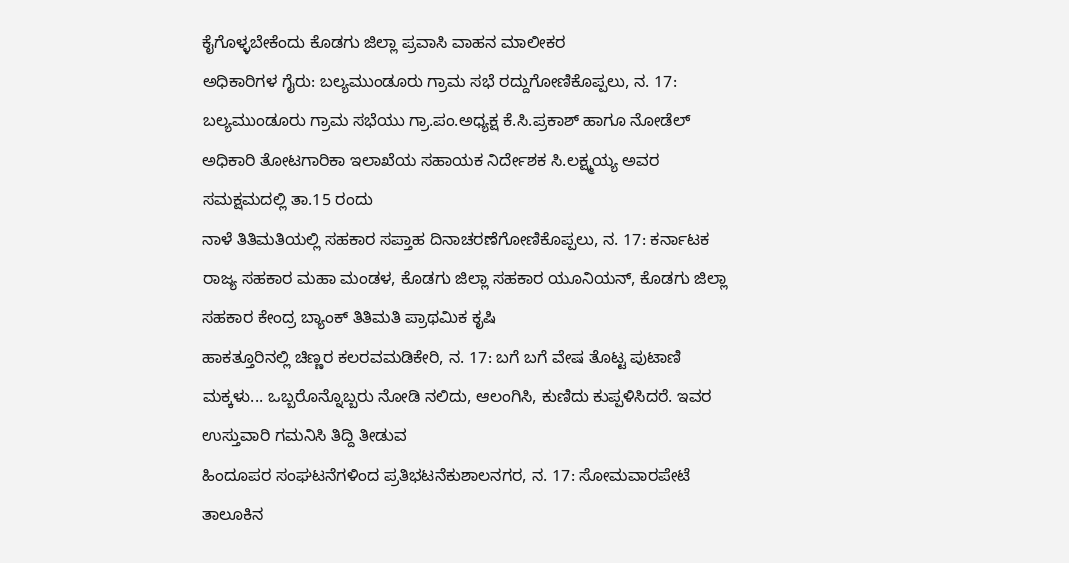ಕೈಗೊಳ್ಳಬೇಕೆಂದು ಕೊಡಗು ಜಿಲ್ಲಾ ಪ್ರವಾಸಿ ವಾಹನ ಮಾಲೀಕರ
ಅಧಿಕಾರಿಗಳ ಗೈರು: ಬಲ್ಯಮುಂಡೂರು ಗ್ರಾಮ ಸಭೆ ರದ್ದುಗೋಣಿಕೊಪ್ಪಲು, ನ. 17: ಬಲ್ಯಮುಂಡೂರು ಗ್ರಾಮ ಸಭೆಯು ಗ್ರಾ.ಪಂ.ಅಧ್ಯಕ್ಷ ಕೆ.ಸಿ.ಪ್ರಕಾಶ್ ಹಾಗೂ ನೋಡೆಲ್ ಅಧಿಕಾರಿ ತೋಟಗಾರಿಕಾ ಇಲಾಖೆಯ ಸಹಾಯಕ ನಿರ್ದೇಶಕ ಸಿ.ಲಕ್ಷ್ಮಯ್ಯ ಅವರ ಸಮಕ್ಷಮದಲ್ಲಿ ತಾ.15 ರಂದು
ನಾಳೆ ತಿತಿಮತಿಯಲ್ಲಿ ಸಹಕಾರ ಸಪ್ತಾಹ ದಿನಾಚರಣೆಗೋಣಿಕೊಪ್ಪಲು, ನ. 17: ಕರ್ನಾಟಕ ರಾಜ್ಯ ಸಹಕಾರ ಮಹಾ ಮಂಡಳ, ಕೊಡಗು ಜಿಲ್ಲಾ ಸಹಕಾರ ಯೂನಿಯನ್, ಕೊಡಗು ಜಿಲ್ಲಾ ಸಹಕಾರ ಕೇಂದ್ರ ಬ್ಯಾಂಕ್ ತಿತಿಮತಿ ಪ್ರಾಥಮಿಕ ಕೃಷಿ
ಹಾಕತ್ತೂರಿನಲ್ಲಿ ಚಿಣ್ಣರ ಕಲರವಮಡಿಕೇರಿ, ನ. 17: ಬಗೆ ಬಗೆ ವೇಷ ತೊಟ್ಟ ಪುಟಾಣಿ ಮಕ್ಕಳು... ಒಬ್ಬರೊನ್ನೊಬ್ಬರು ನೋಡಿ ನಲಿದು, ಆಲಂಗಿಸಿ, ಕುಣಿದು ಕುಪ್ಪಳಿಸಿದರೆ. ಇವರ ಉಸ್ತುವಾರಿ ಗಮನಿಸಿ ತಿದ್ದಿ ತೀಡುವ
ಹಿಂದೂಪರ ಸಂಘಟನೆಗಳಿಂದ ಪ್ರತಿಭಟನೆಕುಶಾಲನಗರ, ನ. 17: ಸೋಮವಾರಪೇಟೆ ತಾಲೂಕಿನ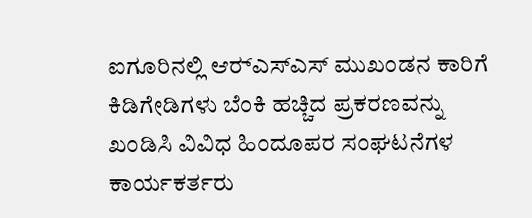ಐಗೂರಿನಲ್ಲಿ ಆರ್‍ಎಸ್‍ಎಸ್ ಮುಖಂಡನ ಕಾರಿಗೆ ಕಿಡಿಗೇಡಿಗಳು ಬೆಂಕಿ ಹಚ್ಚಿದ ಪ್ರಕರಣವನ್ನು ಖಂಡಿಸಿ ವಿವಿಧ ಹಿಂದೂಪರ ಸಂಘಟನೆಗಳ ಕಾರ್ಯಕರ್ತರು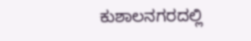ಕುಶಾಲನಗರದಲ್ಲಿ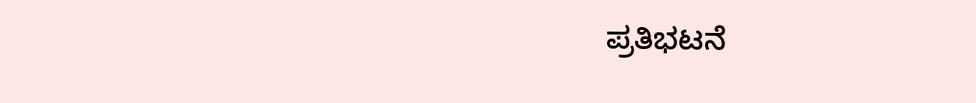ಪ್ರತಿಭಟನೆ